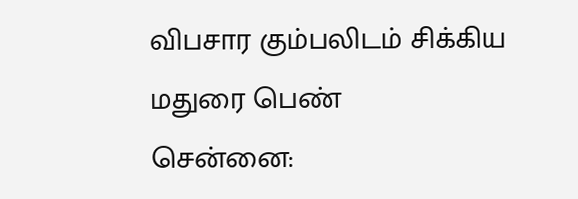விபசார கும்பலிடம் சிக்கிய மதுரை பெண்
சென்னை: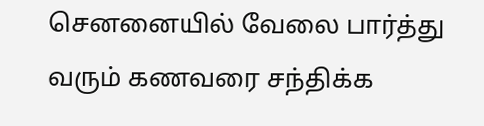செனனையில் வேலை பார்த்து வரும் கணவரை சந்திக்க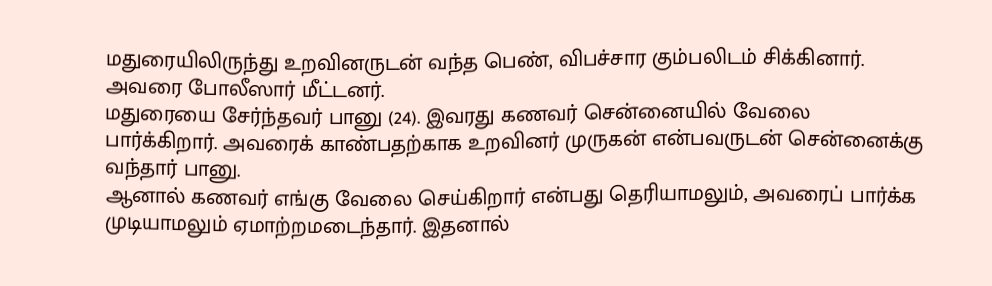மதுரையிலிருந்து உறவினருடன் வந்த பெண், விபச்சார கும்பலிடம் சிக்கினார். அவரை போலீஸார் மீட்டனர்.
மதுரையை சேர்ந்தவர் பானு (24). இவரது கணவர் சென்னையில் வேலை பார்க்கிறார். அவரைக் காண்பதற்காக உறவினர் முருகன் என்பவருடன் சென்னைக்கு வந்தார் பானு.
ஆனால் கணவர் எங்கு வேலை செய்கிறார் என்பது தெரியாமலும், அவரைப் பார்க்க முடியாமலும் ஏமாற்றமடைந்தார். இதனால்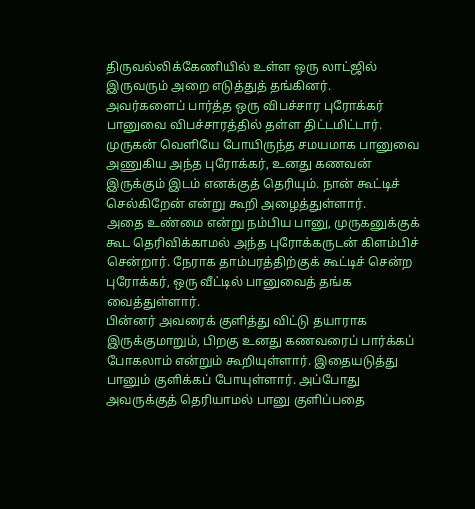திருவல்லிக்கேணியில் உள்ள ஒரு லாட்ஜில் இருவரும் அறை எடுத்துத் தங்கினர்.
அவர்களைப் பார்த்த ஒரு விபச்சார புரோக்கர் பானுவை விபச்சாரத்தில் தள்ள திட்டமிட்டார். முருகன் வெளியே போயிருந்த சமயமாக பானுவை அணுகிய அந்த புரோக்கர், உனது கணவன் இருக்கும் இடம் எனக்குத் தெரியும். நான் கூட்டிச் செல்கிறேன் என்று கூறி அழைத்துள்ளார்.
அதை உண்மை என்று நம்பிய பானு, முருகனுக்குக் கூட தெரிவிக்காமல் அந்த புரோக்கருடன் கிளம்பிச் சென்றார். நேராக தாம்பரத்திற்குக் கூட்டிச் சென்ற புரோக்கர், ஒரு வீட்டில் பானுவைத் தங்க வைத்துள்ளார்.
பின்னர் அவரைக் குளித்து விட்டு தயாராக இருக்குமாறும், பிறகு உனது கணவரைப் பார்க்கப் போகலாம் என்றும் கூறியுள்ளார். இதையடுத்து பானும் குளிக்கப் போயுள்ளார். அப்போது அவருக்குத் தெரியாமல் பானு குளிப்பதை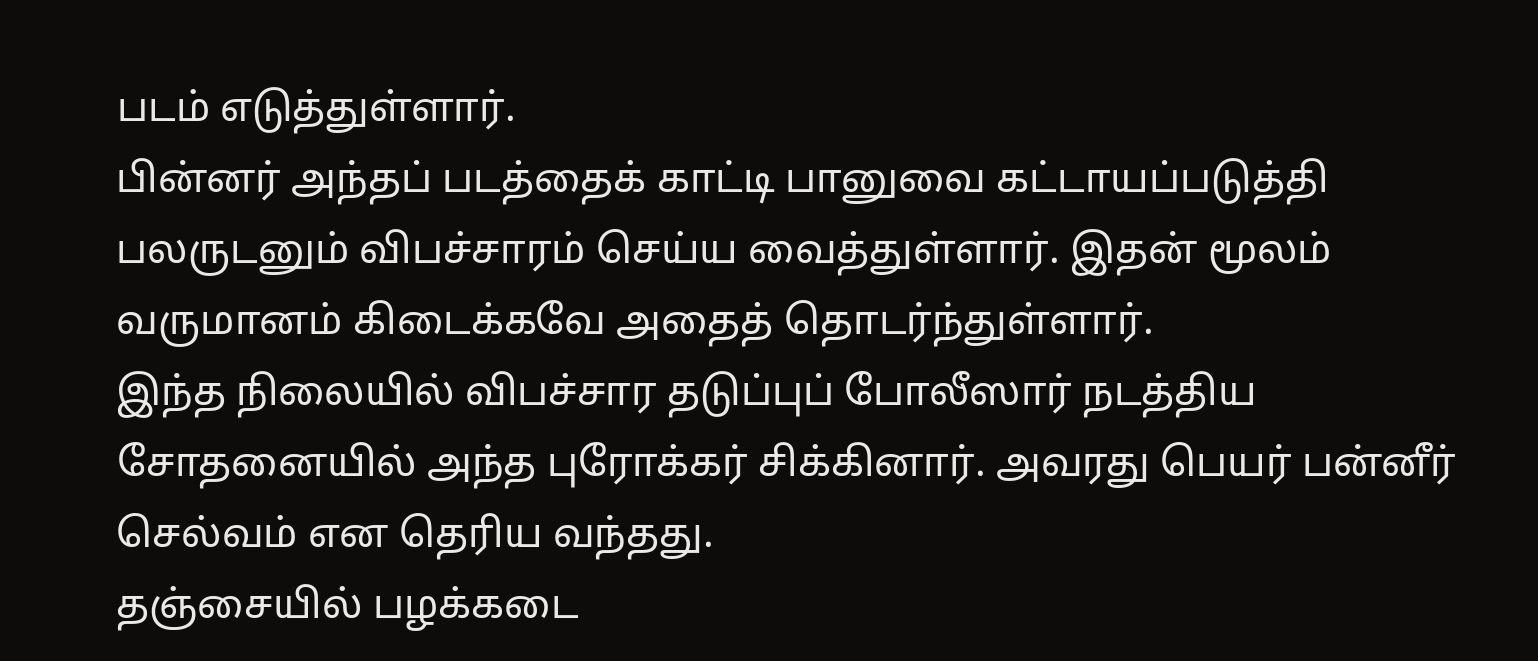படம் எடுத்துள்ளார்.
பின்னர் அந்தப் படத்தைக் காட்டி பானுவை கட்டாயப்படுத்தி பலருடனும் விபச்சாரம் செய்ய வைத்துள்ளார். இதன் மூலம் வருமானம் கிடைக்கவே அதைத் தொடர்ந்துள்ளார்.
இந்த நிலையில் விபச்சார தடுப்புப் போலீஸார் நடத்திய சோதனையில் அந்த புரோக்கர் சிக்கினார். அவரது பெயர் பன்னீர் செல்வம் என தெரிய வந்தது.
தஞ்சையில் பழக்கடை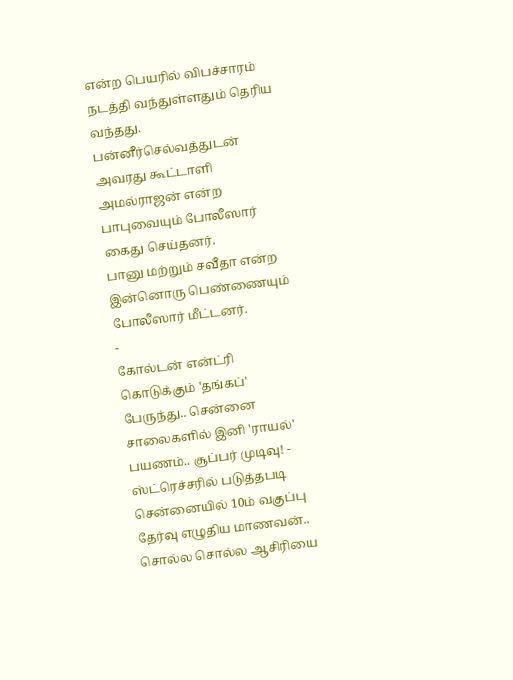என்ற பெயரில் விபச்சாரம் நடத்தி வந்துள்ளதும் தெரிய வந்தது. பன்னீர்செல்வத்துடன் அவரது கூட்டாளி அமல்ராஜன் என்ற பாபுவையும் போலீஸார் கைது செய்தனர்.
பானு மற்றும் சவீதா என்ற இன்னொரு பெண்ணையும் போலீஸார் மீட்டனர்.
-
கோல்டன் என்ட்ரி கொடுக்கும் 'தங்கப்' பேருந்து.. சென்னை சாலைகளில் இனி 'ராயல்' பயணம்.. சூப்பர் முடிவு! -
ஸ்ட்ரெச்சரில் படுத்தபடி சென்னையில் 10ம் வகுப்பு தேர்வு எழுதிய மாணவன்.. சொல்ல சொல்ல ஆசிரியை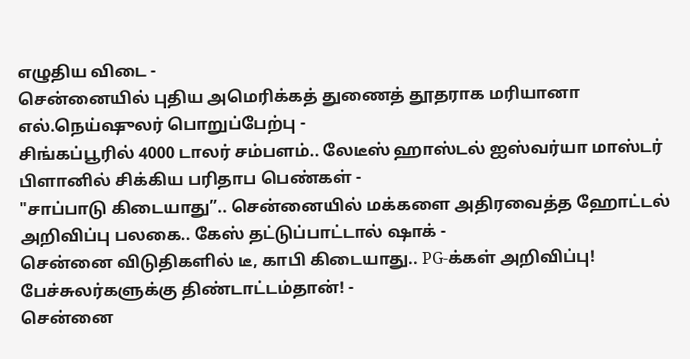எழுதிய விடை -
சென்னையில் புதிய அமெரிக்கத் துணைத் தூதராக மரியானா எல்.நெய்ஷுலர் பொறுப்பேற்பு -
சிங்கப்பூரில் 4000 டாலர் சம்பளம்.. லேடீஸ் ஹாஸ்டல் ஐஸ்வர்யா மாஸ்டர் பிளானில் சிக்கிய பரிதாப பெண்கள் -
"சாப்பாடு கிடையாது”.. சென்னையில் மக்களை அதிரவைத்த ஹோட்டல் அறிவிப்பு பலகை.. கேஸ் தட்டுப்பாட்டால் ஷாக் -
சென்னை விடுதிகளில் டீ, காபி கிடையாது.. PG-க்கள் அறிவிப்பு! பேச்சுலர்களுக்கு திண்டாட்டம்தான்! -
சென்னை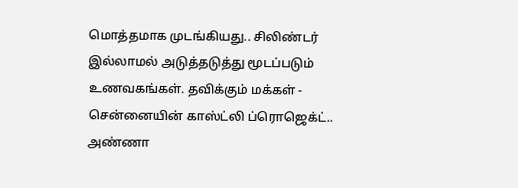மொத்தமாக முடங்கியது.. சிலிண்டர் இல்லாமல் அடுத்தடுத்து மூடப்படும் உணவகங்கள். தவிக்கும் மக்கள் -
சென்னையின் காஸ்ட்லி ப்ரொஜெக்ட்.. அண்ணா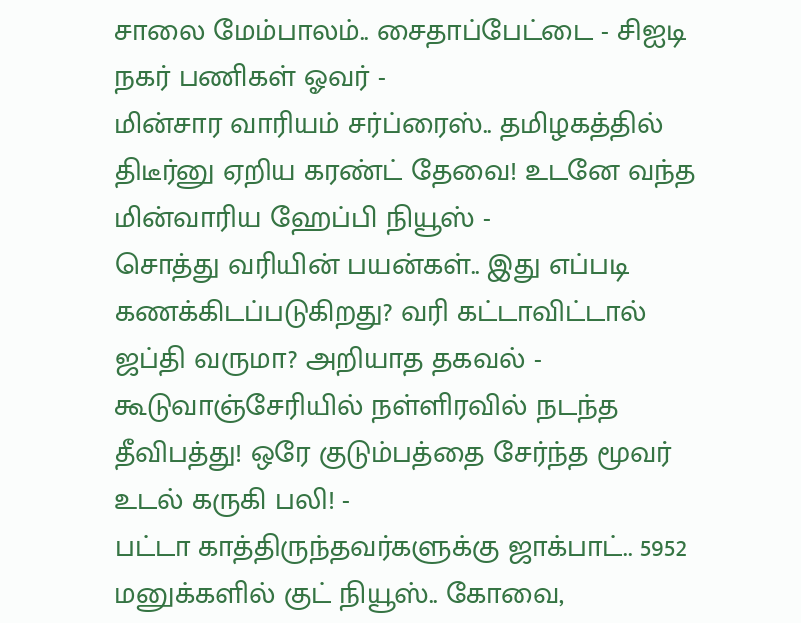சாலை மேம்பாலம்.. சைதாப்பேட்டை - சிஐடி நகர் பணிகள் ஓவர் -
மின்சார வாரியம் சர்ப்ரைஸ்.. தமிழகத்தில் திடீர்னு ஏறிய கரண்ட் தேவை! உடனே வந்த மின்வாரிய ஹேப்பி நியூஸ் -
சொத்து வரியின் பயன்கள்.. இது எப்படி கணக்கிடப்படுகிறது? வரி கட்டாவிட்டால் ஜப்தி வருமா? அறியாத தகவல் -
கூடுவாஞ்சேரியில் நள்ளிரவில் நடந்த தீவிபத்து! ஒரே குடும்பத்தை சேர்ந்த மூவர் உடல் கருகி பலி! -
பட்டா காத்திருந்தவர்களுக்கு ஜாக்பாட்.. 5952 மனுக்களில் குட் நியூஸ்.. கோவை,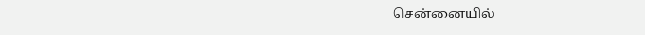சென்னையில்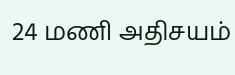24 மணி அதிசயம்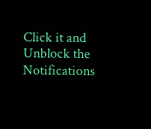Click it and Unblock the Notifications